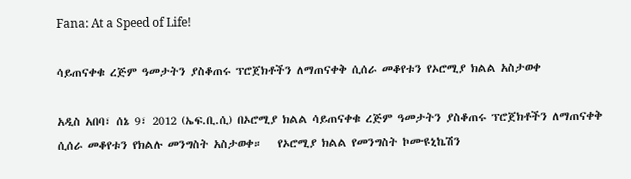Fana: At a Speed of Life!

ሳይጠናቀቁ ረጅም ዓመታትን ያስቆጠሩ ፕሮጀክቶችን ለማጠናቀቅ ሲሰራ መቆየቱን የኦሮሚያ ክልል አስታወቀ

አዲስ አበባ፣ ሰኔ 9፣ 2012 (ኤፍ.ቢ.ሲ) በኦሮሚያ ክልል ሳይጠናቀቁ ረጅም ዓመታትን ያስቆጠሩ ፕሮጀክቶችን ለማጠናቀቅ ሲሰራ መቆየቱን የክልሉ መንግስት አስታወቀ።   የኦሮሚያ ክልል የመንግስት ኮሙዩኒኬሽን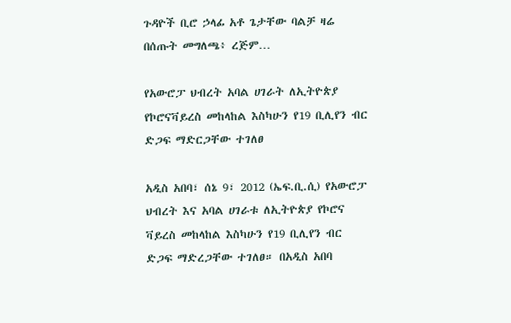ጉዳዮች ቢሮ ኃላፊ አቶ ጌታቸው ባልቻ ዛሬ በሰጡት መግለጫ፥ ረጅም…

የአውሮፓ ህብረት አባል ሀገራት ለኢትዮጵያ የኮሮናቫይረስ መከላከል እስካሁን የ19 ቢሊየን ብር ድጋፍ ማድርጋቸው ተገለፀ

አዲስ አበባ፣ ሰኔ 9፣ 2012 (ኤፍ.ቢ.ሲ) የአውሮፓ ህብረት እና አባል ሀገራቱ ለኢትዮጵያ የኮሮና ቫይረስ መከላከል እስካሁን የ19 ቢሊየን ብር ድጋፍ ማድረጋቸው ተገለፀ። በአዲስ አበባ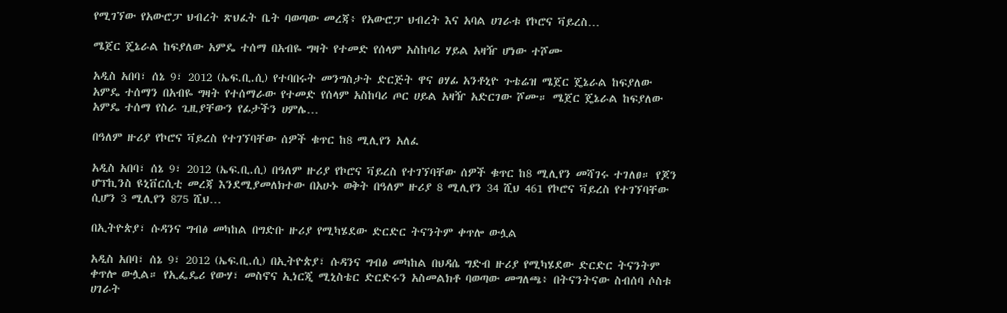የሚገኘው የአውሮፓ ህብረት ጽህፈት ቤት ባወጣው መረጃ፥ የአውሮፓ ህብረት እና አባል ሀገራቱ የኮሮና ቫይረስ…

ሜጀር ጄኔራል ከፍያለው አምዴ ተሰማ በአብዬ ግዛት የተመድ የሰላም አስከባሪ ሃይል አዛዥ ሆነው ተሾሙ

አዲስ አበባ፣ ሰኔ 9፣ 2012 (ኤፍ.ቢ.ሲ) የተባበሩት መንግስታት ድርጅት ዋና ፀሃፊ አንቶኒዮ ጉቴሬዝ ሜጀር ጄኔራል ከፍያለው አምዴ ተሰማን በአብዬ ግዛት የተሰማራው የተመድ የሰላም አስከባሪ ጦር ሀይል አዛዥ አድርገው ሾሙ። ሜጀር ጄኔራል ከፍያለው አምዴ ተሰማ የስራ ጊዚያቸውን የፊታችን ሀምሌ…

በዓለም ዙሪያ የኮሮና ቫይረስ የተገኘባቸው ሰዎች ቁጥር ከ8 ሚሊየን አለፈ

አዲስ አበባ፣ ሰኔ 9፣ 2012 (ኤፍ.ቢ.ሲ) በዓለም ዙሪያ የኮሮና ቫይረስ የተገኘባቸው ሰዎች ቁጥር ከ8 ሚሊየን መሻገሩ ተገለፀ። የጆን ሆፕኪንስ ዩኒቨርሲቲ መረጃ እንደሚያመለክተው በአሁኑ ወቅት በዓለም ዙሪያ 8 ሚሊየን 34 ሺህ 461 የኮሮና ቫይረስ የተገኘባቸው ሲሆን 3 ሚሊየን 875 ሺህ…

በኢትዮጵያ፣ ሱዳንና ግብፅ መካከል በግድቡ ዙሪያ የሚካሄደው ድርድር ትናንትም ቀጥሎ ውሏል

አዲስ አበባ፣ ሰኔ 9፣ 2012 (ኤፍ.ቢ.ሲ) በኢትዮጵያ፣ ሱዳንና ግብፅ መካከል በህዳሴ ግድብ ዙሪያ የሚካሄደው ድርድር ትናንትም ቀጥሎ ውሏል። የኢፌዴሪ የውሃ፣ መስኖና ኢነርጂ ሚኒስቴር ድርድሩን አስመልክቶ ባወጣው መግለጫ፥ በትናንትናው ስብሰባ ሶስቱ ሀገራት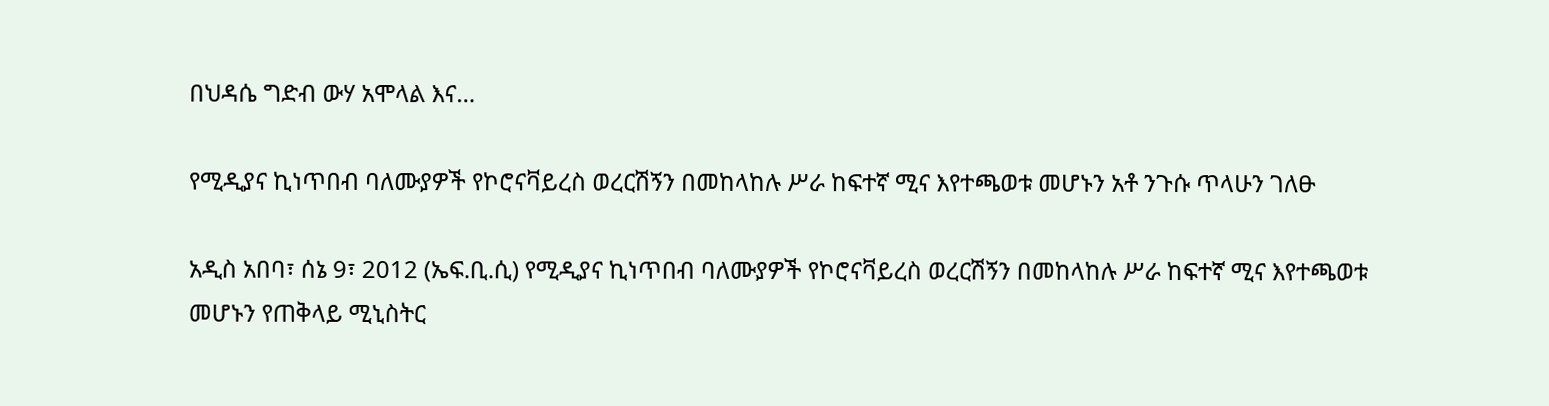በህዳሴ ግድብ ውሃ አሞላል እና…

የሚዲያና ኪነጥበብ ባለሙያዎች የኮሮናቫይረስ ወረርሽኝን በመከላከሉ ሥራ ከፍተኛ ሚና እየተጫወቱ መሆኑን አቶ ንጉሱ ጥላሁን ገለፁ

አዲስ አበባ፣ ሰኔ 9፣ 2012 (ኤፍ.ቢ.ሲ) የሚዲያና ኪነጥበብ ባለሙያዎች የኮሮናቫይረስ ወረርሽኝን በመከላከሉ ሥራ ከፍተኛ ሚና እየተጫወቱ መሆኑን የጠቅላይ ሚኒስትር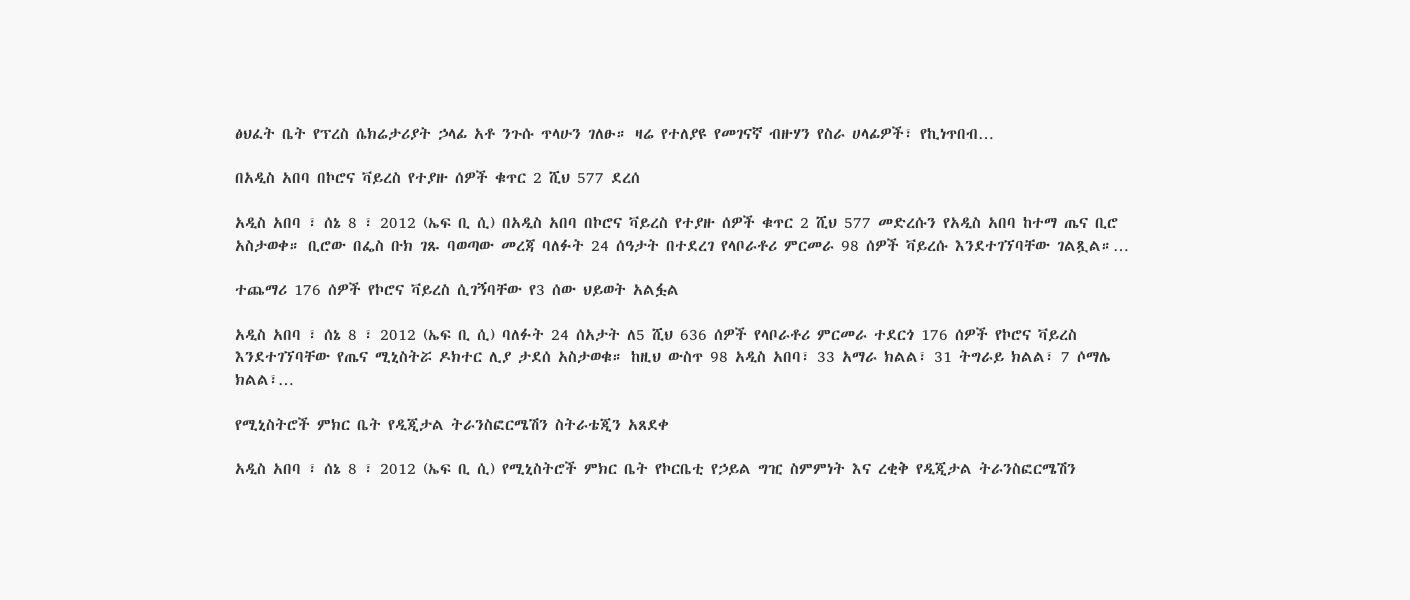ፅህፈት ቤት የፕረስ ሴክሬታሪያት ኃላፊ አቶ ንጉሱ ጥላሁን ገለፁ። ዛሬ የተለያዩ የመገናኛ ብዙሃን የስራ ሀላፊዎች፣ የኪነጥበብ…

በአዲስ አበባ በኮሮና ቫይረስ የተያዙ ሰዎች ቁጥር 2 ሺህ 577 ደረሰ

አዲስ አበባ ፣ ሰኔ 8 ፣ 2012 (ኤፍ ቢ ሲ) በአዲስ አበባ በኮሮና ቫይረስ የተያዙ ሰዎች ቁጥር 2 ሺህ 577 መድረሱን የአዲስ አበባ ከተማ ጤና ቢሮ አስታወቀ። ቢሮው በፌስ ቡክ ገጹ ባወጣው መረጃ ባለፉት 24 ሰዓታት በተደረገ የላቦራቶሪ ምርመራ 98 ሰዎች ቫይረሱ እንደተገኘባቸው ገልጿል።…

ተጨማሪ 176 ሰዎች የኮሮና ቫይረስ ሲገኝባቸው የ3 ሰው ህይወት አልፏል

አዲስ አበባ ፣ ሰኔ 8 ፣ 2012 (ኤፍ ቢ ሲ) ባለፉት 24 ሰአታት ለ5 ሺህ 636 ሰዎች የላቦራቶሪ ምርመራ ተደርጎ 176 ሰዎች የኮሮና ቫይረስ እንደተገኘባቸው የጤና ሚኒስትሯ ዶክተር ሊያ ታደሰ አስታወቁ። ከዚህ ውስጥ 98 አዲስ አበባ፣ 33 አማራ ክልል፣ 31 ትግራይ ክልል፣ 7 ሶማሌ ክልል፣…

የሚኒስትሮች ምክር ቤት የዲጂታል ትራንስፎርሜሽን ስትራቴጂን አጸደቀ

አዲስ አበባ ፣ ሰኔ 8 ፣ 2012 (ኤፍ ቢ ሲ) የሚኒስትሮች ምክር ቤት የኮርቤቲ የኃይል ግዢ ስምምነት እና ረቂቅ የዲጂታል ትራንስፎርሜሽን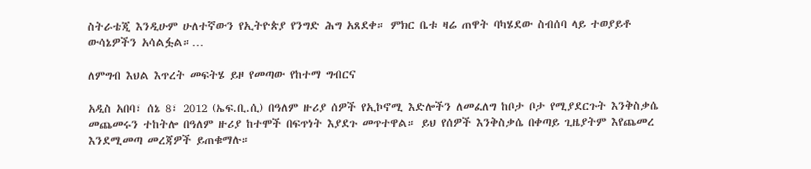ስትራቴጂ እንዲሁም ሁለተኛውን የኢትዮጵያ የንግድ ሕግ አጸደቀ። ምክር ቤቱ ዛሬ ጠዋት ባካሄደው ስብሰባ ላይ ተወያይቶ ውሳኔዎችን አሳልፏል።…

ለምግብ እህል እጥረት መፍትሄ ይዞ የመጣው የከተማ ግብርና

አዲስ አበባ፣ ሰኔ 8፣ 2012 (ኤፍ.ቢ.ሲ) በዓለም ዙሪያ ሰዎች የኢኮኖሚ እድሎችን ለመፈለግ ከቦታ ቦታ የሚያደርጉት እንቅስቃሴ መጨመሩን ተከትሎ በዓለም ዙሪያ ከተሞች በፍጥነት እያደጉ መጥተዋል። ይህ የሰዎች እንቅስቃሴ በቀጣይ ጊዜያትም እየጨመረ እንደሚመጣ መረጃዎች ይጠቁማሉ።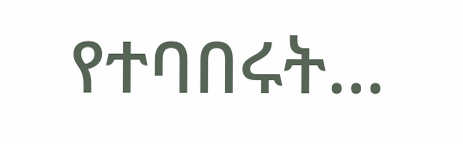የተባበሩት…